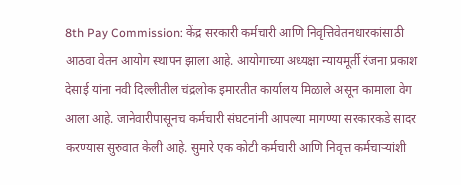8th Pay Commission: केंद्र सरकारी कर्मचारी आणि निवृत्तिवेतनधारकांसाठी आठवा वेतन आयोग स्थापन झाला आहे. आयोगाच्या अध्यक्षा न्यायमूर्ती रंजना प्रकाश देसाई यांना नवी दिल्लीतील चंद्रलोक इमारतीत कार्यालय मिळाले असून कामाला वेग आला आहे. जानेवारीपासूनच कर्मचारी संघटनांनी आपल्या मागण्या सरकारकडे सादर करण्यास सुरुवात केली आहे. सुमारे एक कोटी कर्मचारी आणि निवृत्त कर्मचाऱ्यांशी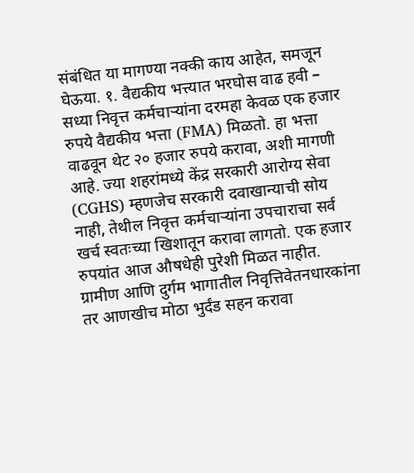संबंधित या मागण्या नक्की काय आहेत, समजून घेऊया. १. वैद्यकीय भत्त्यात भरघोस वाढ हवी – सध्या निवृत्त कर्मचाऱ्यांना दरमहा केवळ एक हजार रुपये वैद्यकीय भत्ता (FMA) मिळतो. हा भत्ता वाढवून थेट २० हजार रुपये करावा, अशी मागणी आहे. ज्या शहरांमध्ये केंद्र सरकारी आरोग्य सेवा (CGHS) म्हणजेच सरकारी दवाखान्याची सोय नाही, तेथील निवृत्त कर्मचाऱ्यांना उपचाराचा सर्व खर्च स्वतःच्या खिशातून करावा लागतो. एक हजार रुपयांत आज औषधेही पुरेशी मिळत नाहीत. ग्रामीण आणि दुर्गम भागातील निवृत्तिवेतनधारकांना तर आणखीच मोठा भुर्दंड सहन करावा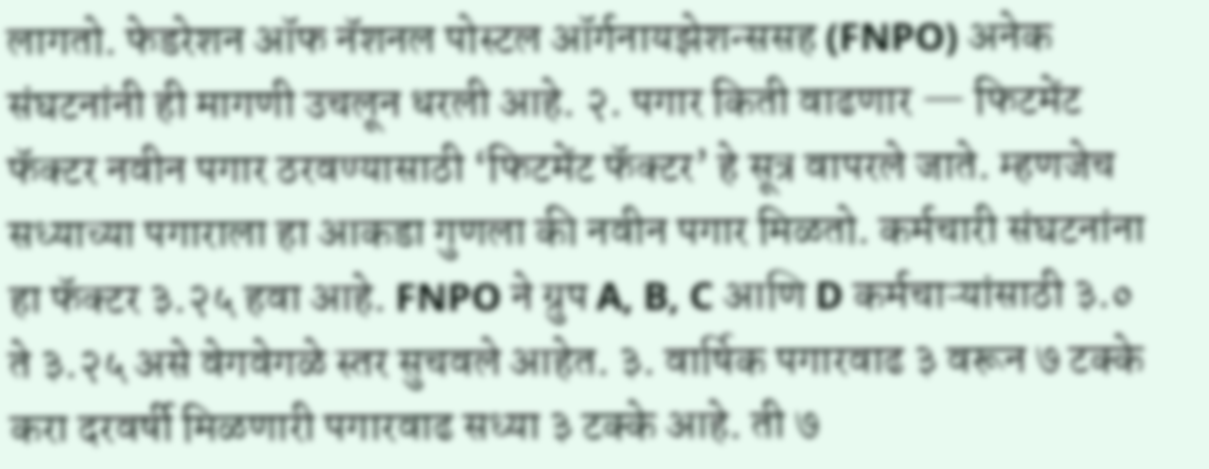लागतो. फेडरेशन ऑफ नॅशनल पोस्टल ऑर्गनायझेशन्ससह (FNPO) अनेक संघटनांनी ही मागणी उचलून धरली आहे. २. पगार किती वाढणार — फिटमेंट फॅक्टर नवीन पगार ठरवण्यासाठी ‘फिटमेंट फॅक्टर’ हे सूत्र वापरले जाते. म्हणजेच सध्याच्या पगाराला हा आकडा गुणला की नवीन पगार मिळतो. कर्मचारी संघटनांना हा फॅक्टर ३.२५ हवा आहे. FNPO ने ग्रुप A, B, C आणि D कर्मचाऱ्यांसाठी ३.० ते ३.२५ असे वेगवेगळे स्तर सुचवले आहेत. ३. वार्षिक पगारवाढ ३ वरून ७ टक्के करा दरवर्षी मिळणारी पगारवाढ सध्या ३ टक्के आहे. ती ७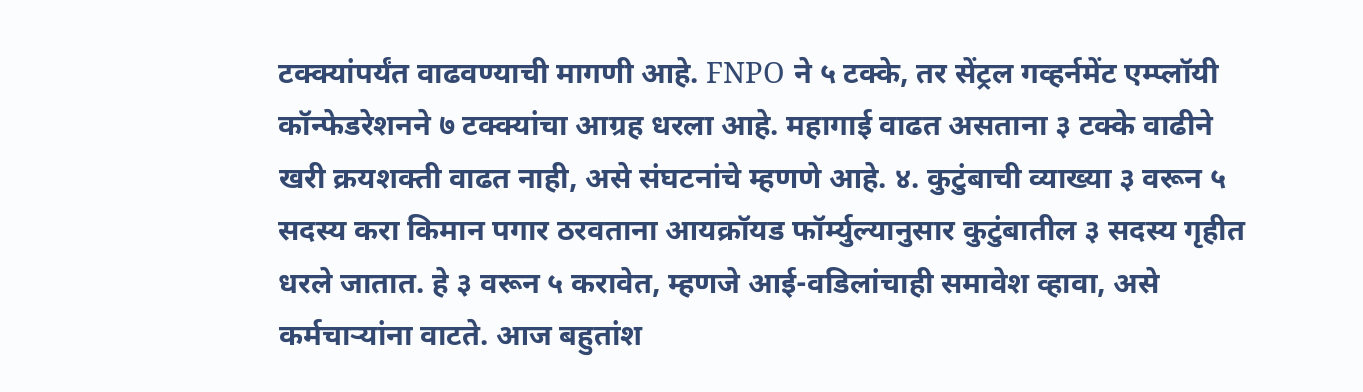टक्क्यांपर्यंत वाढवण्याची मागणी आहे. FNPO ने ५ टक्के, तर सेंट्रल गव्हर्नमेंट एम्प्लॉयी कॉन्फेडरेशनने ७ टक्क्यांचा आग्रह धरला आहे. महागाई वाढत असताना ३ टक्के वाढीने खरी क्रयशक्ती वाढत नाही, असे संघटनांचे म्हणणे आहे. ४. कुटुंबाची व्याख्या ३ वरून ५ सदस्य करा किमान पगार ठरवताना आयक्रॉयड फॉर्म्युल्यानुसार कुटुंबातील ३ सदस्य गृहीत धरले जातात. हे ३ वरून ५ करावेत, म्हणजे आई-वडिलांचाही समावेश व्हावा, असे कर्मचाऱ्यांना वाटते. आज बहुतांश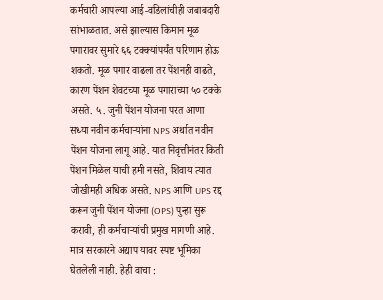कर्मचारी आपल्या आई-वडिलांचीही जबाबदारी सांभाळतात. असे झाल्यास किमान मूळ पगारावर सुमारे ६६ टक्क्यांपर्यंत परिणाम होऊ शकतो. मूळ पगार वाढला तर पेंशनही वाढते, कारण पेंशन शेवटच्या मूळ पगाराच्या ५० टक्के असते. ५. जुनी पेंशन योजना परत आणा सध्या नवीन कर्मचाऱ्यांना NPS अर्थात नवीन पेंशन योजना लागू आहे. यात निवृत्तीनंतर किती पेंशन मिळेल याची हमी नसते, शिवाय त्यात जोखीमही अधिक असते. NPS आणि UPS रद्द करून जुनी पेंशन योजना (OPS) पुन्हा सुरू करावी, ही कर्मचाऱ्यांची प्रमुख मागणी आहे. मात्र सरकारने अद्याप यावर स्पष्ट भूमिका घेतलेली नाही. हेही वाचा :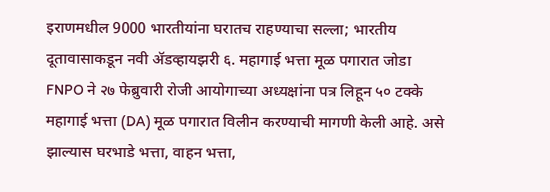इराणमधील 9000 भारतीयांना घरातच राहण्याचा सल्ला; भारतीय दूतावासाकडून नवी ॲडव्हायझरी ६. महागाई भत्ता मूळ पगारात जोडा FNPO ने २७ फेब्रुवारी रोजी आयोगाच्या अध्यक्षांना पत्र लिहून ५० टक्के महागाई भत्ता (DA) मूळ पगारात विलीन करण्याची मागणी केली आहे. असे झाल्यास घरभाडे भत्ता, वाहन भत्ता,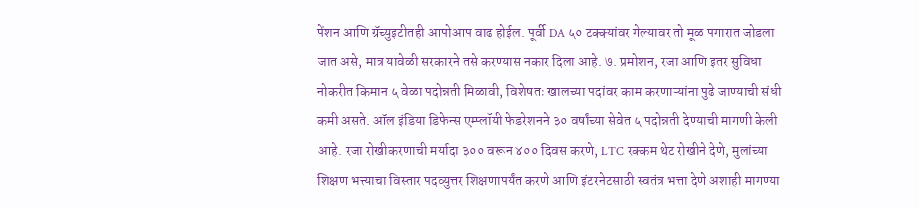पेंशन आणि ग्रॅच्युइटीतही आपोआप वाढ होईल. पूर्वी DA ५० टक्क्यांवर गेल्यावर तो मूळ पगारात जोडला जात असे, मात्र यावेळी सरकारने तसे करण्यास नकार दिला आहे. ७. प्रमोशन, रजा आणि इतर सुविधा नोकरीत किमान ५ वेळा पदोन्नती मिळावी, विशेषतः खालच्या पदांवर काम करणाऱ्यांना पुढे जाण्याची संधी कमी असते. ऑल इंडिया डिफेन्स एम्प्लॉयी फेडरेशनने ३० वर्षांच्या सेवेत ५ पदोन्नती देण्याची मागणी केली आहे. रजा रोखीकरणाची मर्यादा ३०० वरून ४०० दिवस करणे, LTC रक्कम थेट रोखीने देणे, मुलांच्या शिक्षण भत्त्याचा विस्तार पदव्युत्तर शिक्षणापर्यंत करणे आणि इंटरनेटसाठी स्वतंत्र भत्ता देणे अशाही मागण्या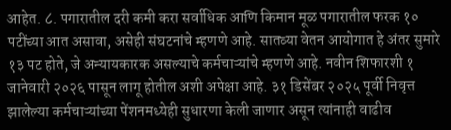आहेत. ८. पगारातील दरी कमी करा सर्वाधिक आणि किमान मूळ पगारातील फरक १० पटींच्या आत असावा, असेही संघटनांचे म्हणणे आहे. सातव्या वेतन आयोगात हे अंतर सुमारे १३ पट होते, जे अन्यायकारक असल्याचे कर्मचाऱ्यांचे म्हणणे आहे. नवीन शिफारशी १ जानेवारी २०२६ पासून लागू होतील अशी अपेक्षा आहे. ३१ डिसेंबर २०२५ पूर्वी निवृत्त झालेल्या कर्मचाऱ्यांच्या पेंशनमध्येही सुधारणा केली जाणार असून त्यांनाही वाढीव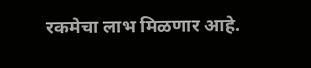रकमेचा लाभ मिळणार आहे.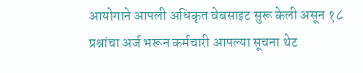आयोगाने आपली अधिकृत वेबसाइट सुरू केली असून १८ प्रश्नांचा अर्ज भरून कर्मचारी आपल्या सूचना थेट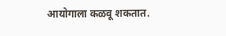आयोगाला कळवू शकतात.